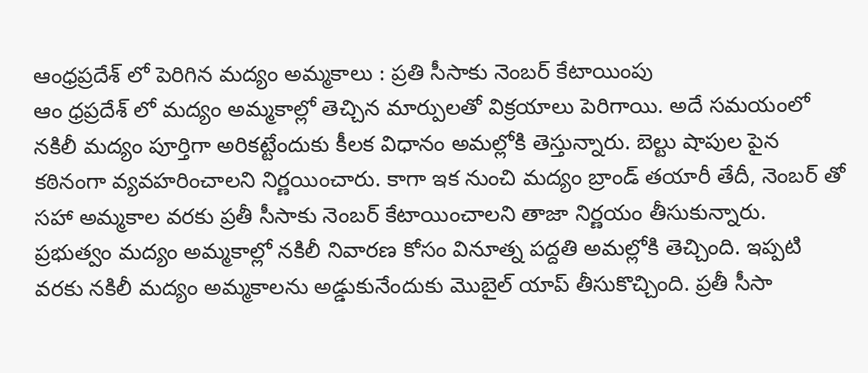ఆంధ్రప్రదేశ్ లో పెరిగిన మద్యం అమ్మకాలు : ప్రతి సీసాకు నెంబర్ కేటాయింపు
ఆం ధ్రప్రదేశ్ లో మద్యం అమ్మకాల్లో తెచ్చిన మార్పులతో విక్రయాలు పెరిగాయి. అదే సమయంలో నకిలీ మద్యం పూర్తిగా అరికట్టేందుకు కీలక విధానం అమల్లోకి తెస్తున్నారు. బెల్టు షాపుల పైన కఠినంగా వ్యవహరించాలని నిర్ణయించారు. కాగా ఇక నుంచి మద్యం బ్రాండ్ తయారీ తేదీ, నెంబర్ తో సహా అమ్మకాల వరకు ప్రతీ సీసాకు నెంబర్ కేటాయించాలని తాజా నిర్ణయం తీసుకున్నారు. ప్రభుత్వం మద్యం అమ్మకాల్లో నకిలీ నివారణ కోసం వినూత్న పద్దతి అమల్లోకి తెచ్చింది. ఇప్పటి వరకు నకిలీ మద్యం అమ్మకాలను అడ్డుకునేందుకు మొబైల్ యాప్ తీసుకొచ్చింది. ప్రతీ సీసా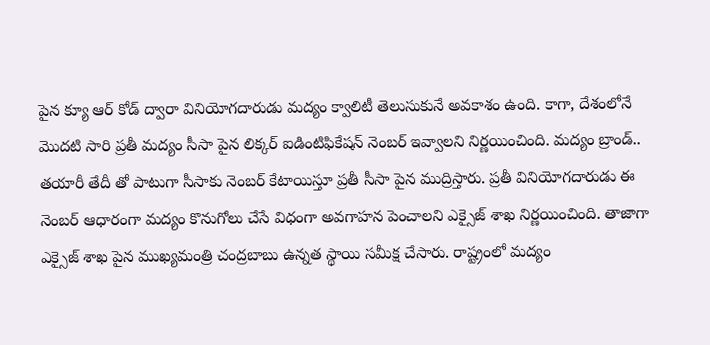పైన క్యూ ఆర్ కోడ్ ద్వారా వినియోగదారుడు మద్యం క్వాలిటీ తెలుసుకునే అవకాశం ఉంది. కాగా, దేశంలోనే మొదటి సారి ప్రతీ మద్యం సీసా పైన లిక్కర్ ఐడింటిఫికేషన్ నెంబర్ ఇవ్వాలని నిర్ణయించింది. మద్యం బ్రాండ్.. తయారీ తేదీ తో పాటుగా సీసాకు నెంబర్ కేటాయిస్తూ ప్రతీ సీసా పైన ముద్రిస్తారు. ప్రతీ వినియోగదారుడు ఈ నెంబర్ ఆధారంగా మద్యం కొనుగోలు చేసే విధంగా అవగాహన పెంచాలని ఎక్సైజ్ శాఖ నిర్ణయించింది. తాజాగా ఎక్సైజ్ శాఖ పైన ముఖ్యమంత్రి చంద్రబాబు ఉన్నత స్థాయి సమీక్ష చేసారు. రాష్ట్రంలో మద్యం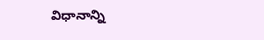విధానాన్ని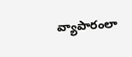వ్యాపారంలా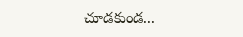చూడకుండ...